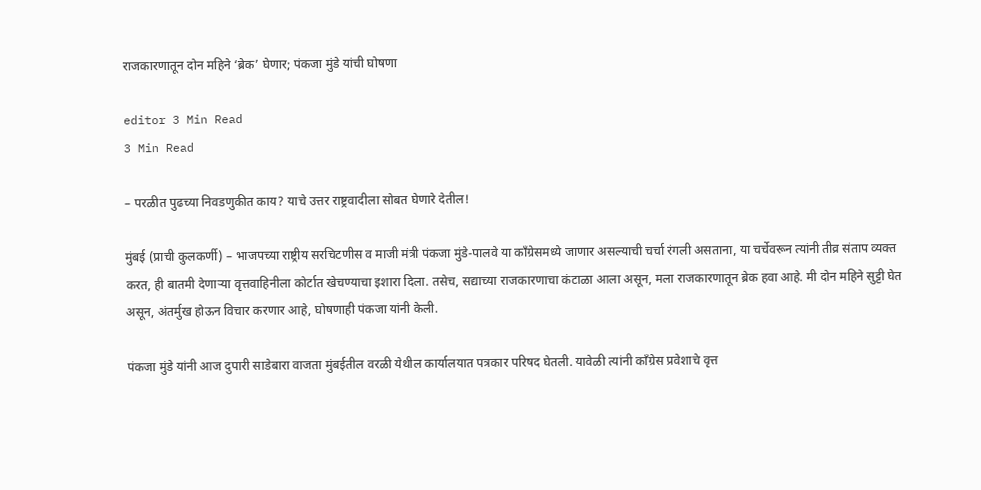राजकारणातून दोन महिने ‘ब्रेक’ घेणार; पंकजा मुंडे यांची घोषणा

editor 3 Min Read
3 Min Read

– परळीत पुढच्या निवडणुकीत काय? याचे उत्तर राष्ट्रवादीला सोबत घेणारे देतील!

मुंबई (प्राची कुलकर्णी) – भाजपच्या राष्ट्रीय सरचिटणीस व माजी मंत्री पंकजा मुंडे-पालवे या काँग्रेसमध्ये जाणार असल्याची चर्चा रंगली असताना, या चर्चेवरून त्यांनी तीव्र संताप व्यक्त करत, ही बातमी देणार्‍या वृत्तवाहिनीला कोर्टात खेचण्याचा इशारा दिला. तसेच, सद्याच्या राजकारणाचा कंटाळा आला असून, मला राजकारणातून ब्रेक हवा आहे. मी दोन महिने सुट्टी घेत असून, अंतर्मुख होऊन विचार करणार आहे, घोषणाही पंकजा यांनी केली.

पंकजा मुंडे यांनी आज दुपारी साडेबारा वाजता मुंबईतील वरळी येथील कार्यालयात पत्रकार परिषद घेतली. यावेळी त्यांनी काँग्रेस प्रवेशाचे वृत्त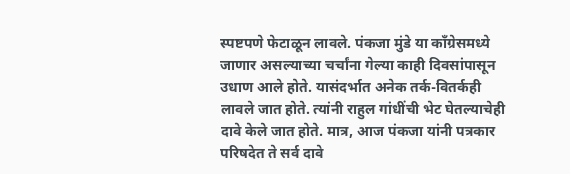स्पष्टपणे फेटाळून लावले. पंकजा मुंडे या काँग्रेसमध्ये जाणार असल्याच्या चर्चांना गेल्या काही दिवसांपासून उधाण आले होते. यासंदर्भात अनेक तर्क-वितर्कही लावले जात होते. त्यांनी राहुल गांधींची भेट घेतल्याचेही दावे केले जात होते. मात्र, आज पंकजा यांनी पत्रकार परिषदेत ते सर्व दावे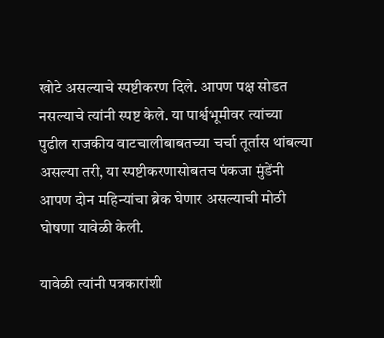खोटे असल्याचे स्पष्टीकरण दिले. आपण पक्ष सोडत नसल्याचे त्यांनी स्पष्ट केले. या पार्श्वभूमीवर त्यांच्या पुढील राजकीय वाटचालीबाबतच्या चर्चा तूर्तास थांबल्या असल्या तरी, या स्पष्टीकरणासोबतच पंकजा मुंडेंनी आपण दोन महिन्यांचा ब्रेक घेणार असल्याची मोठी घोषणा यावेळी केली.

यावेळी त्यांनी पत्रकारांशी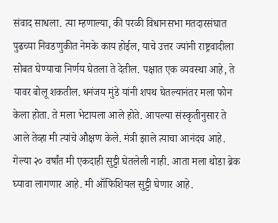संवाद साधला. त्या म्हणाल्या, की परळी विधानसभा मतदारसंघात पुढच्या निवडणुकीत नेमके काय होईल, याचे उत्तर ज्यांनी राष्ट्रवादीला सोबत घेण्याचा निर्णय घेतला ते देतील. पक्षात एक व्यवस्था आहे, ते यावर बोलू शकतील. धनंजय मुंडे यांनी शपथ घेतल्यानंतर मला फोन केला होता. ते मला भेटायला आले होते. आपल्या संस्कृतीनुसार ते आले तेव्हा मी त्यांचे औक्षण केले. मंत्री झाले त्याचा आनंदच आहे. गेल्या २० वर्षांत मी एकदाही सुट्टी घेतलेली नाही. आता मला थोडा ब्रेक घ्यावा लागणार आहे. मी ऑफिशियल सुट्टी घेणार आहे.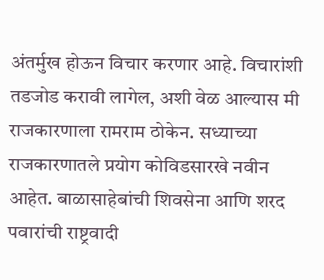अंतर्मुख होऊन विचार करणार आहे. विचारांशी तडजोड करावी लागेल, अशी वेळ आल्यास मी राजकारणाला रामराम ठोकेन. सध्याच्या राजकारणातले प्रयोग कोविडसारखे नवीन आहेत. बाळासाहेबांची शिवसेना आणि शरद पवारांची राष्ट्रवादी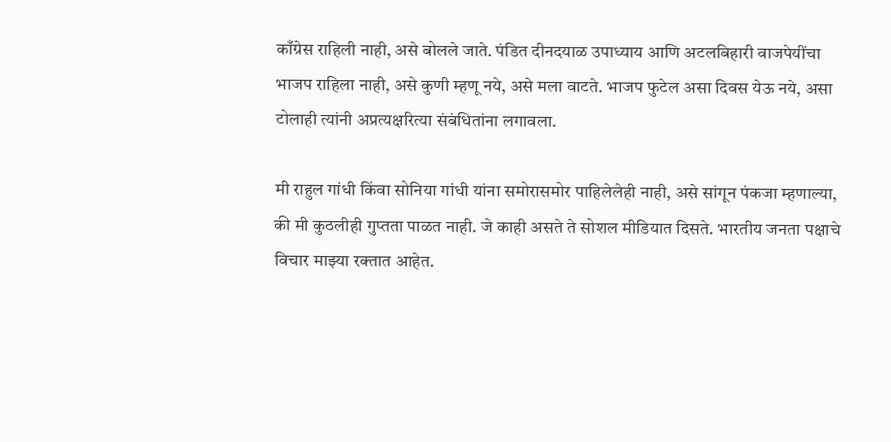काँग्रेस राहिली नाही, असे बोलले जाते. पंडित दीनदयाळ उपाध्याय आणि अटलबिहारी वाजपेयींचा भाजप राहिला नाही, असे कुणी म्हणू नये, असे मला वाटते. भाजप फुटेल असा दिवस येऊ नये, असा टोलाही त्यांनी अप्रत्यक्षरित्या संबंधितांना लगावला.

मी राहुल गांधी किंवा सोनिया गांधी यांना समोरासमोर पाहिलेलेही नाही, असे सांगून पंकजा म्हणाल्या, की मी कुठलीही गुप्तता पाळत नाही. जे काही असते ते सोशल मीडियात दिसते. भारतीय जनता पक्षाचे विचार माझ्या रक्तात आहेत.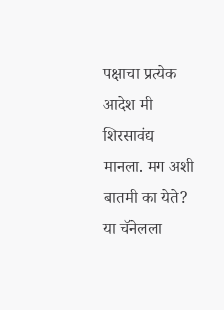पक्षाचा प्रत्येक आदेश मी शिरसावंद्य मानला. मग अशी बातमी का येते? या चॅनेलला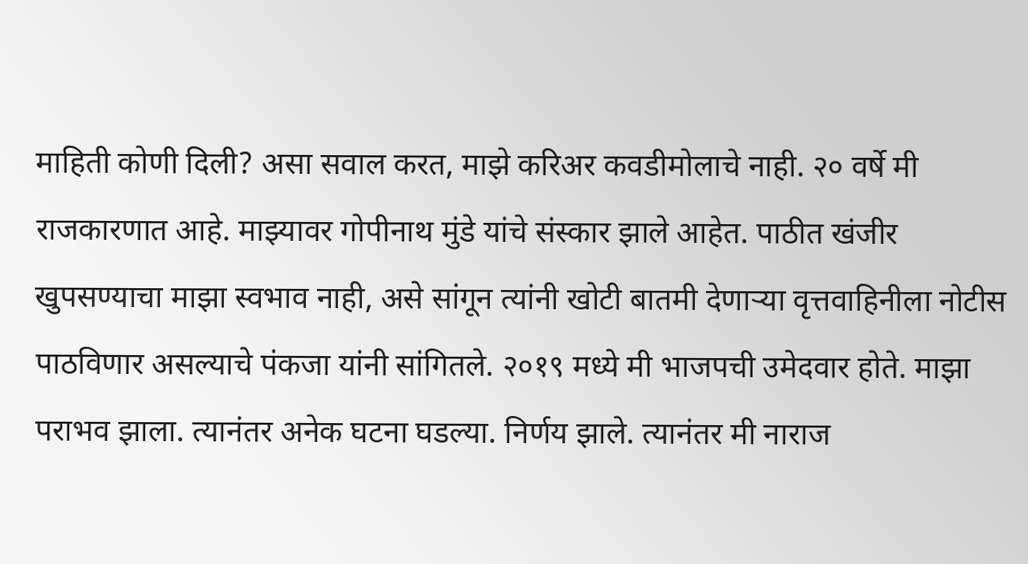माहिती कोणी दिली? असा सवाल करत, माझे करिअर कवडीमोलाचे नाही. २० वर्षे मी राजकारणात आहे. माझ्यावर गोपीनाथ मुंडे यांचे संस्कार झाले आहेत. पाठीत खंजीर खुपसण्याचा माझा स्वभाव नाही, असे सांगून त्यांनी खोटी बातमी देणार्‍या वृत्तवाहिनीला नोटीस पाठविणार असल्याचे पंकजा यांनी सांगितले. २०१९ मध्ये मी भाजपची उमेदवार होते. माझा पराभव झाला. त्यानंतर अनेक घटना घडल्या. निर्णय झाले. त्यानंतर मी नाराज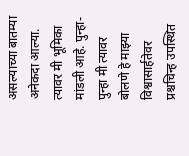असल्याच्या बातम्या अनेकदा आल्या. त्यावर मी भूमिका मांडली आहे. पुन्हा-पुन्हा मी त्यावर बोलणे हे माझ्या विश्वासार्हतेवर प्रश्चचिन्ह उपस्थित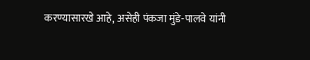करण्यासारखे आहे, असेही पंकजा मुंडे-पालवे यांनी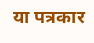या पत्रकार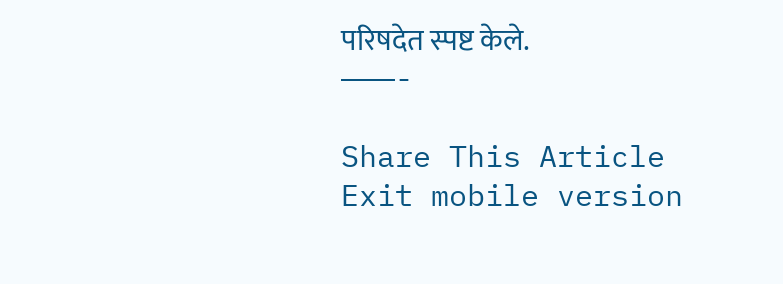परिषदेत स्पष्ट केले.
———-

Share This Article
Exit mobile version